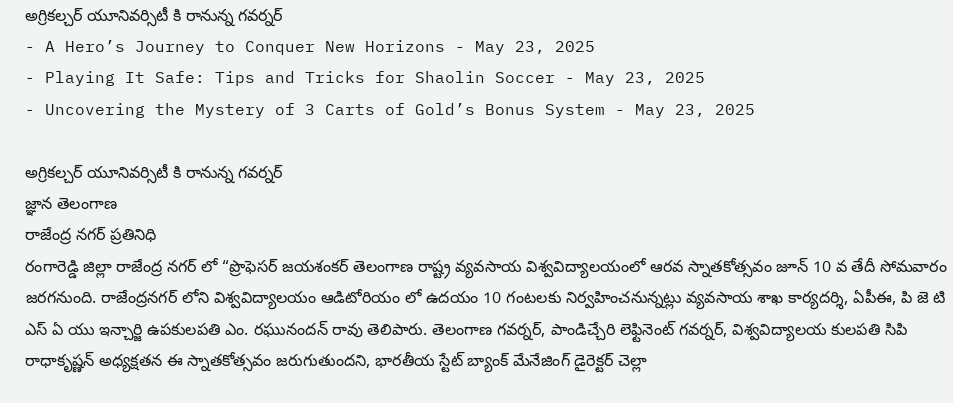అగ్రికల్చర్ యూనివర్సిటీ కి రానున్న గవర్నర్
- A Hero’s Journey to Conquer New Horizons - May 23, 2025
- Playing It Safe: Tips and Tricks for Shaolin Soccer - May 23, 2025
- Uncovering the Mystery of 3 Carts of Gold’s Bonus System - May 23, 2025

అగ్రికల్చర్ యూనివర్సిటీ కి రానున్న గవర్నర్
జ్ఞాన తెలంగాణ
రాజేంద్ర నగర్ ప్రతినిధి
రంగారెడ్డి జిల్లా రాజేంద్ర నగర్ లో “ప్రొఫెసర్ జయశంకర్ తెలంగాణ రాష్ట్ర వ్యవసాయ విశ్వవిద్యాలయంలో ఆరవ స్నాతకోత్సవం జూన్ 10 వ తేదీ సోమవారం జరగనుంది. రాజేంద్రనగర్ లోని విశ్వవిద్యాలయం ఆడిటోరియం లో ఉదయం 10 గంటలకు నిర్వహించనున్నట్లు వ్యవసాయ శాఖ కార్యదర్శి, ఏపీఈ, పి జె టి ఎస్ ఏ యు ఇన్చార్జి ఉపకులపతి ఎం. రఘునందన్ రావు తెలిపారు. తెలంగాణ గవర్నర్, పాండిచ్చేరి లెఫ్టినెంట్ గవర్నర్, విశ్వవిద్యాలయ కులపతి సిపి రాధాకృష్ణన్ అధ్యక్షతన ఈ స్నాతకోత్సవం జరుగుతుందని, భారతీయ స్టేట్ బ్యాంక్ మేనేజింగ్ డైరెక్టర్ చెల్లా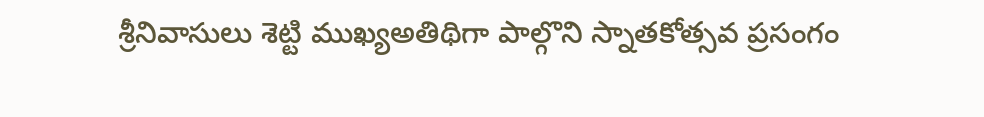శ్రీనివాసులు శెట్టి ముఖ్యఅతిథిగా పాల్గొని స్నాతకోత్సవ ప్రసంగం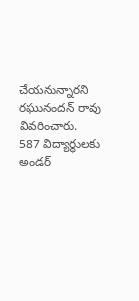చేయనున్నారని రఘునందన్ రావు వివరించారు. 587 విద్యార్థులకు అండర్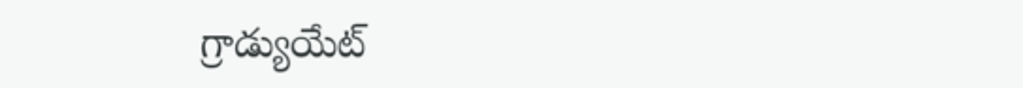గ్రాడ్యుయేట్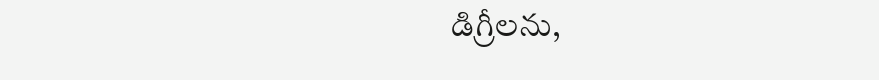డిగ్రీలను,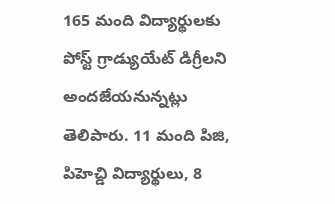165 మంది విద్యార్థులకు పోస్ట్ గ్రాడ్యుయేట్ డిగ్రీలని అందజేయనున్నట్లు తెలిపారు. 11 మంది పిజి, పిహెచ్డి విద్యార్థులు, 8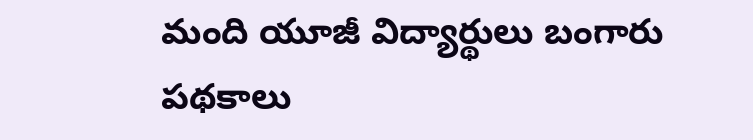మంది యూజీ విద్యార్థులు బంగారు పథకాలు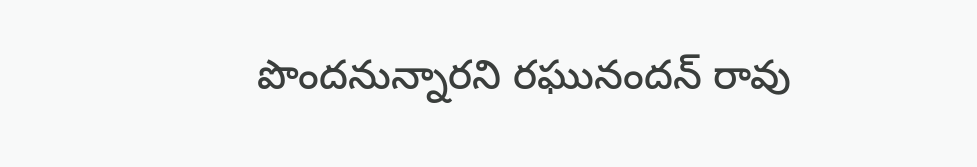పొందనున్నారని రఘునందన్ రావు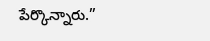పేర్కొన్నారు.”